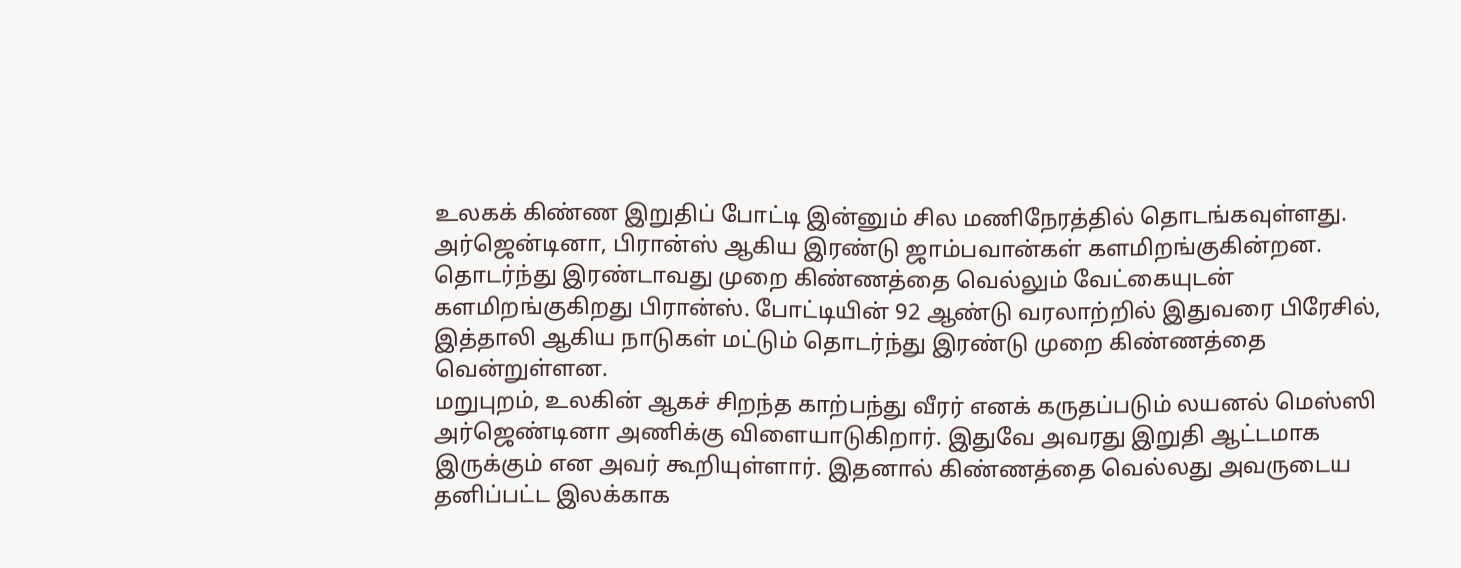உலகக் கிண்ண இறுதிப் போட்டி இன்னும் சில மணிநேரத்தில் தொடங்கவுள்ளது. அர்ஜென்டினா, பிரான்ஸ் ஆகிய இரண்டு ஜாம்பவான்கள் களமிறங்குகின்றன.
தொடர்ந்து இரண்டாவது முறை கிண்ணத்தை வெல்லும் வேட்கையுடன் களமிறங்குகிறது பிரான்ஸ். போட்டியின் 92 ஆண்டு வரலாற்றில் இதுவரை பிரேசில், இத்தாலி ஆகிய நாடுகள் மட்டும் தொடர்ந்து இரண்டு முறை கிண்ணத்தை வென்றுள்ளன.
மறுபுறம், உலகின் ஆகச் சிறந்த காற்பந்து வீரர் எனக் கருதப்படும் லயனல் மெஸ்ஸி அர்ஜெண்டினா அணிக்கு விளையாடுகிறார். இதுவே அவரது இறுதி ஆட்டமாக இருக்கும் என அவர் கூறியுள்ளார். இதனால் கிண்ணத்தை வெல்லது அவருடைய தனிப்பட்ட இலக்காக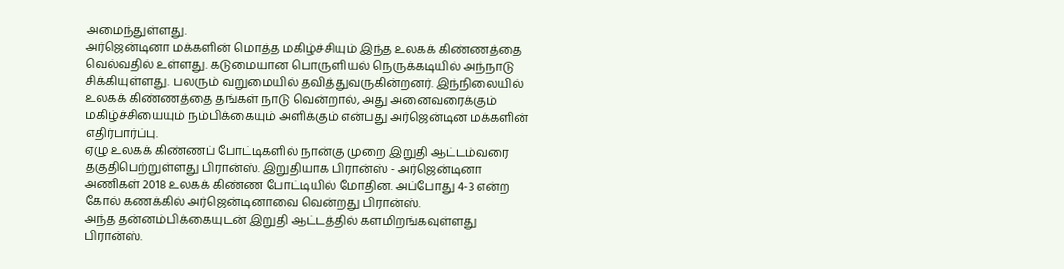அமைந்துள்ளது.
அர்ஜென்டினா மக்களின் மொத்த மகிழ்ச்சியும் இந்த உலகக் கிண்ணத்தை வெல்வதில் உள்ளது. கடுமையான பொருளியல் நெருக்கடியில் அந்நாடு சிக்கியுள்ளது. பலரும் வறுமையில் தவித்துவருகின்றனர். இந்நிலையில் உலகக் கிண்ணத்தை தங்கள் நாடு வென்றால், அது அனைவரைக்கும் மகிழ்ச்சியையும் நம்பிக்கையும் அளிக்கும் என்பது அர்ஜென்டின மக்களின் எதிர்பார்ப்பு.
ஏழு உலகக் கிண்ணப் போட்டிகளில் நான்கு முறை இறுதி ஆட்டம்வரை தகுதிபெற்றுள்ளது பிரான்ஸ். இறுதியாக பிரான்ஸ் - அர்ஜென்டினா அணிகள் 2018 உலகக் கிண்ண போட்டியில் மோதின. அப்போது 4-3 என்ற கோல் கணக்கில் அர்ஜென்டினாவை வென்றது பிரான்ஸ்.
அந்த தன்னம்பிக்கையுடன் இறுதி ஆட்டத்தில் களமிறங்கவுள்ளது பிரான்ஸ்.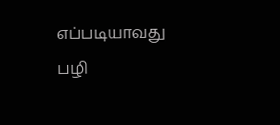எப்படியாவது பழி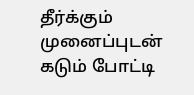தீர்க்கும் முனைப்புடன் கடும் போட்டி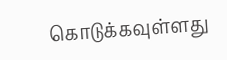கொடுக்கவுள்ளது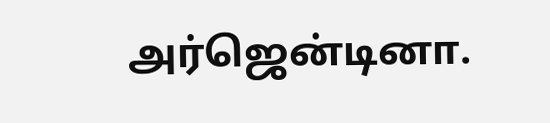அர்ஜென்டினா.